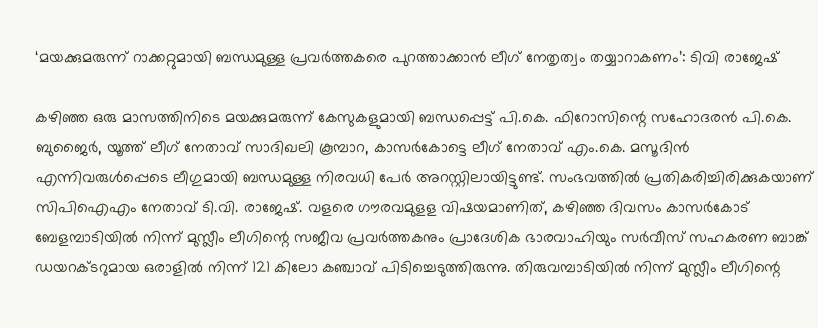‘മയക്കുമരുന്ന് റാക്കറ്റുമായി ബന്ധമുള്ള പ്രവർത്തകരെ പുറത്താക്കാൻ ലീഗ് നേതൃത്വം തയ്യാറാകണം’: ടിവി രാജേഷ്

കഴിഞ്ഞ ഒരു മാസത്തിനിടെ മയക്കുമരുന്ന് കേസുകളുമായി ബന്ധപ്പെട്ട് പി.കെ. ഫിറോസിന്റെ സഹോദരൻ പി.കെ. ബുജൈർ, യൂത്ത് ലീഗ് നേതാവ് സാദിഖലി കൂമ്പാറ, കാസർകോട്ടെ ലീഗ് നേതാവ് എം.കെ. മസൂദിൻ എന്നിവരുൾപ്പെടെ ലീഗുമായി ബന്ധമുള്ള നിരവധി പേർ അറസ്റ്റിലായിട്ടുണ്ട്. സംഭവത്തിൽ പ്രതികരിച്ചിരിക്കുകയാണ് സിപിഐഎം നേതാവ് ടി.വി. രാജേഷ്. വളരെ ഗൗരവമുളള വിഷയമാണിത്, കഴിഞ്ഞ ദിവസം കാസർകോട് ബേളമ്പാടിയിൽ നിന്ന് മുസ്ലീം ലീഗിന്റെ സജീവ പ്രവർത്തകനും പ്രാദേശിക ഭാരവാഹിയും സർവീസ് സഹകരണ ബാങ്ക് ഡയറക്ടറുമായ ഒരാളിൽ നിന്ന് 121 കിലോ കഞ്ചാവ് പിടിച്ചെടുത്തിരുന്നു. തിരുവമ്പാടിയിൽ നിന്ന് മുസ്ലീം ലീഗിന്റെ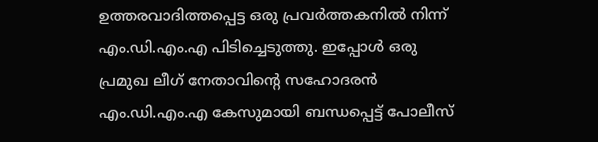ഉത്തരവാദിത്തപ്പെട്ട ഒരു പ്രവർത്തകനിൽ നിന്ന് എം.ഡി.എം.എ പിടിച്ചെടുത്തു. ഇപ്പോൾ ഒരു പ്രമുഖ ലീഗ് നേതാവിന്റെ സഹോദരൻ എം.ഡി.എം.എ കേസുമായി ബന്ധപ്പെട്ട് പോലീസ്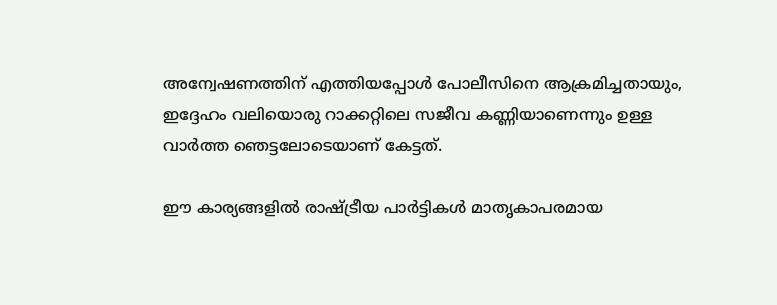അന്വേഷണത്തിന് എത്തിയപ്പോൾ പോലീസിനെ ആക്രമിച്ചതായും, ഇദ്ദേഹം വലിയൊരു റാക്കറ്റിലെ സജീവ കണ്ണിയാണെന്നും ഉള്ള വാർത്ത ഞെട്ടലോടെയാണ് കേട്ടത്.

ഈ കാര്യങ്ങളിൽ രാഷ്ട്രീയ പാർട്ടികൾ മാതൃകാപരമായ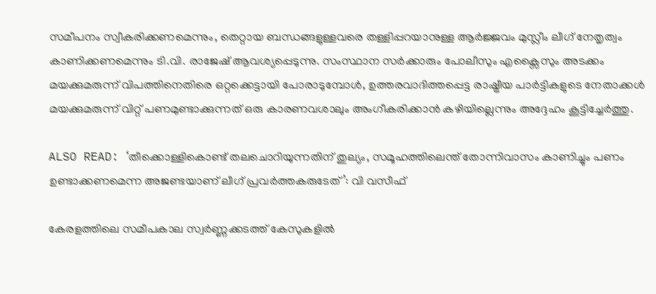സമീപനം സ്വീകരിക്കണമെന്നും, തെറ്റായ ബന്ധങ്ങളുള്ളവരെ തള്ളിപ്പറയാനുള്ള ആർജ്ജവം മുസ്ലീം ലീഗ് നേതൃത്വം കാണിക്കണമെന്നും ടി.വി. രാജേഷ് ആവശ്യപ്പെടുന്നു. സംസ്ഥാന സർക്കാരും പോലീസും എക്സൈസും അടക്കം മയക്കുമരുന്ന് വിപത്തിനെതിരെ ഒറ്റക്കെട്ടായി പോരാടുമ്പോൾ, ഉത്തരവാദിത്തപ്പെട്ട രാഷ്ട്രീയ പാർട്ടികളുടെ നേതാക്കൾ മയക്കുമരുന്ന് വിറ്റ് പണമുണ്ടാക്കുന്നത് ഒരു കാരണവശാലും അംഗീകരിക്കാൻ കഴിയില്ലെന്നും അദ്ദേഹം കൂട്ടിച്ചേർത്തു.

ALSO READ: ‘തീക്കൊള്ളികൊണ്ട് തലചൊറിയുന്നതിന് തുല്യം, സമൂഹത്തിലെന്ത് തോന്നിവാസം കാണിച്ചും പണം ഉണ്ടാക്കണമെന്ന അജണ്ടയാണ് ലീഗ് പ്രവർത്തകരുടേത്’: വി വസീഫ്

കേരളത്തിലെ സമീപകാല സ്വർണ്ണക്കടത്ത് കേസുകളിൽ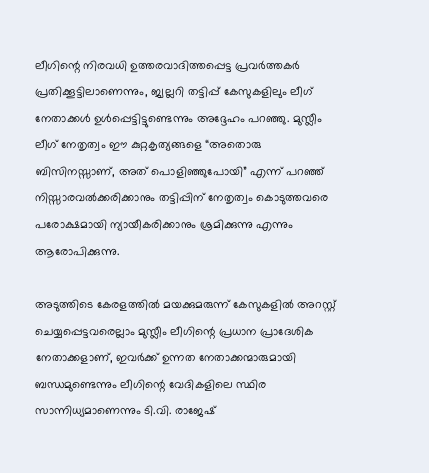ലീഗിന്റെ നിരവധി ഉത്തരവാദിത്തപ്പെട്ട പ്രവർത്തകർ പ്രതിക്കൂട്ടിലാണെന്നും, ജ്വല്ലറി തട്ടിപ്പ് കേസുകളിലും ലീഗ് നേതാക്കൾ ഉൾപ്പെട്ടിട്ടുണ്ടെന്നും അദ്ദേഹം പറഞ്ഞു. മുസ്ലീം ലീഗ് നേതൃത്വം ഈ കുറ്റകൃത്യങ്ങളെ “അതൊരു ബിസിനസ്സാണ്, അത് പൊളിഞ്ഞുപോയി” എന്ന് പറഞ്ഞ് നിസ്സാരവൽക്കരിക്കാനും തട്ടിപ്പിന് നേതൃത്വം കൊടുത്തവരെ പരോക്ഷമായി ന്യായീകരിക്കാനും ശ്രമിക്കുന്നു എന്നും ആരോപിക്കുന്നു.

അടുത്തിടെ കേരളത്തിൽ മയക്കുമരുന്ന് കേസുകളിൽ അറസ്റ്റ് ചെയ്യപ്പെട്ടവരെല്ലാം മുസ്ലീം ലീഗിന്റെ പ്രധാന പ്രാദേശിക നേതാക്കളാണ്, ഇവർക്ക് ഉന്നത നേതാക്കന്മാരുമായി ബന്ധമുണ്ടെന്നും ലീഗിന്റെ വേദികളിലെ സ്ഥിര സാന്നിധ്യമാണെന്നും ടി.വി. രാജേഷ്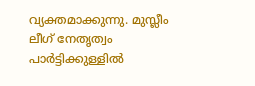വ്യക്തമാക്കുന്നു. മുസ്ലീം ലീഗ് നേതൃത്വം പാർട്ടിക്കുള്ളിൽ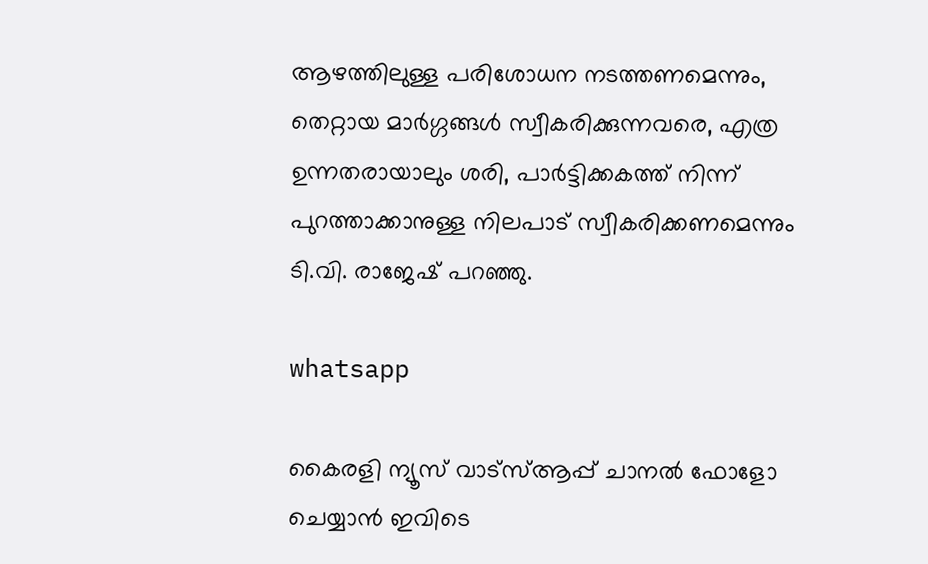ആഴത്തിലുള്ള പരിശോധന നടത്തണമെന്നും, തെറ്റായ മാർഗ്ഗങ്ങൾ സ്വീകരിക്കുന്നവരെ, എത്ര ഉന്നതരായാലും ശരി, പാർട്ടിക്കകത്ത് നിന്ന് പുറത്താക്കാനുള്ള നിലപാട് സ്വീകരിക്കണമെന്നും ടി.വി. രാജേഷ് പറഞ്ഞു.

whatsapp

കൈരളി ന്യൂസ് വാട്‌സ്ആപ്പ് ചാനല്‍ ഫോളോ ചെയ്യാന്‍ ഇവിടെ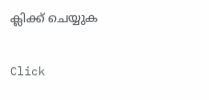ക്ലിക്ക് ചെയ്യുക

Click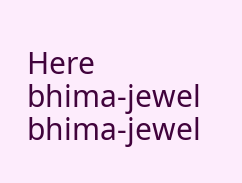Here
bhima-jewel
bhima-jewel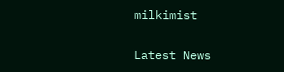milkimist

Latest News